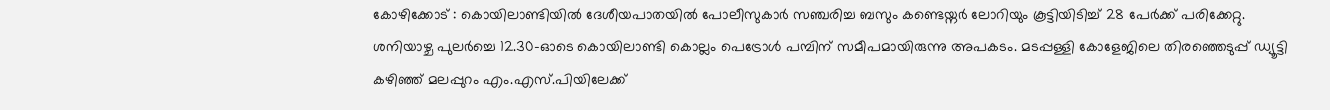കോഴിക്കോട് : കൊയിലാണ്ടിയിൽ ദേശീയപാതയിൽ പോലീസുകാർ സഞ്ചരിച്ച ബസും കണ്ടെയ്നർ ലോറിയും കൂട്ടിയിടിച്ച് 28 പേർക്ക് പരിക്കേറ്റു. ശനിയാഴ്ച പുലർച്ചെ 12.30-ഓടെ കൊയിലാണ്ടി കൊല്ലം പെട്രോൾ പമ്പിന് സമീപമായിരുന്നു അപകടം. മടപ്പള്ളി കോളേജിലെ തിരഞ്ഞെടുപ്പ് ഡ്യൂട്ടി കഴിഞ്ഞ് മലപ്പുറം എം.എസ്.പിയിലേക്ക്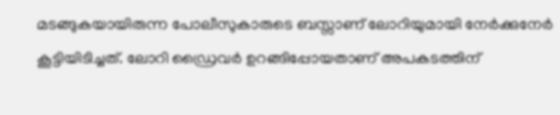മടങ്ങുകയായിരുന്ന പോലീസുകാരുടെ ബസ്സാണ് ലോറിയുമായി നേർക്കുനേർ കൂട്ടിയിടിച്ചത്. ലോറി ഡ്രൈവർ ഉറങ്ങിപ്പോയതാണ് അപകടത്തിന്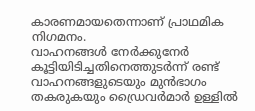കാരണമായതെന്നാണ് പ്രാഥമിക നിഗമനം.
വാഹനങ്ങൾ നേർക്കുനേർ കൂട്ടിയിടിച്ചതിനെത്തുടർന്ന് രണ്ട് വാഹനങ്ങളുടെയും മുൻഭാഗം തകരുകയും ഡ്രൈവർമാർ ഉള്ളിൽ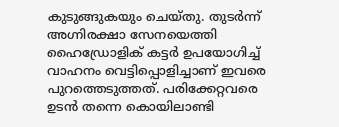കുടുങ്ങുകയും ചെയ്തു. തുടർന്ന് അഗ്നിരക്ഷാ സേനയെത്തി ഹൈഡ്രോളിക് കട്ടർ ഉപയോഗിച്ച് വാഹനം വെട്ടിപ്പൊളിച്ചാണ് ഇവരെ പുറത്തെടുത്തത്. പരിക്കേറ്റവരെ ഉടൻ തന്നെ കൊയിലാണ്ടി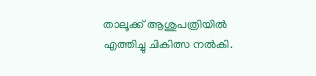താലൂക്ക് ആശുപത്രിയിൽ എത്തിച്ചു ചികിത്സ നൽകി.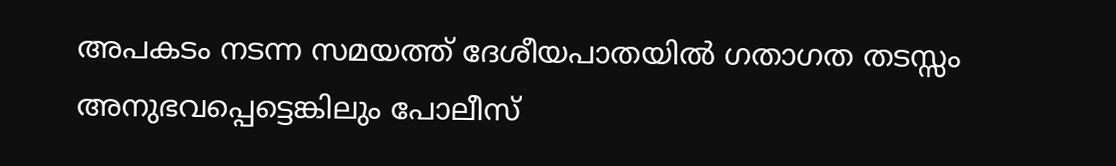അപകടം നടന്ന സമയത്ത് ദേശീയപാതയിൽ ഗതാഗത തടസ്സം അനുഭവപ്പെട്ടെങ്കിലും പോലീസ്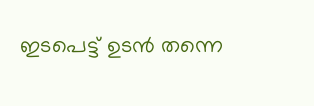ഇടപെട്ട് ഉടൻ തന്നെ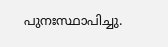പുനഃസ്ഥാപിച്ചു.